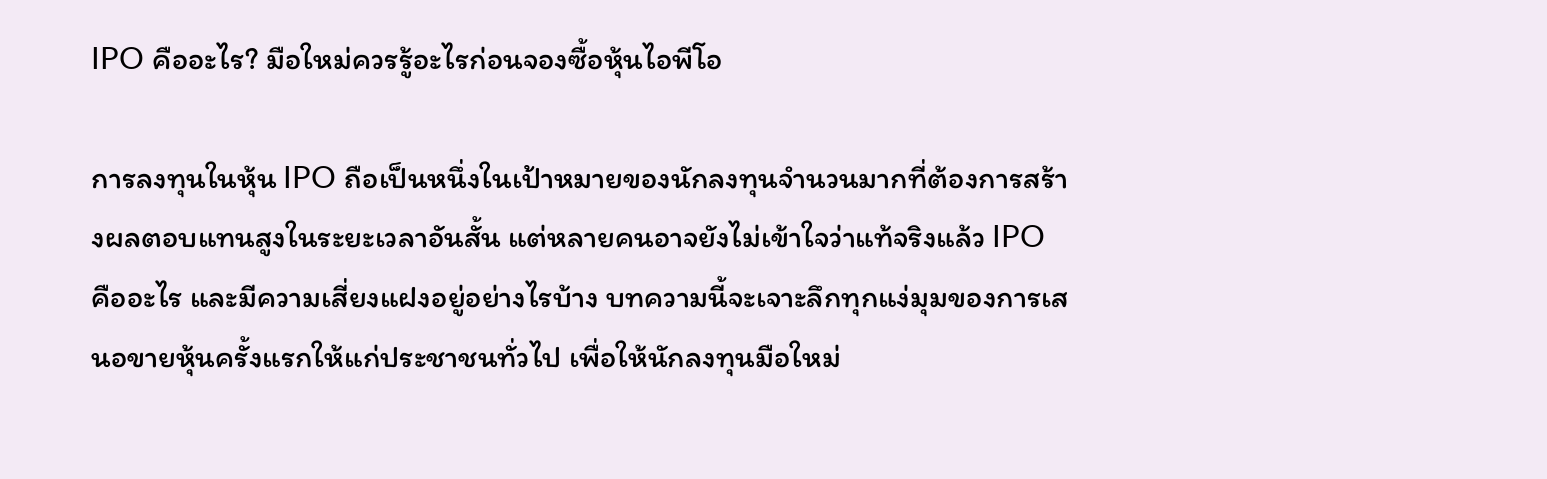IPO คืออะไร? มือใหม่ควรรู้อะไรก่อนจองซื้อหุ้นไอพีโอ

การลงทุนในหุ้น IPO ถือเป็นหนึ่งในเป้าหมายของนักลงทุนจำนวนมากที่ต้องการสร้างผลตอบแทนสูงในระยะเวลาอันสั้น แต่หลายคนอาจยังไม่เข้าใจว่าแท้จริงแล้ว IPO คืออะไร และมีความเสี่ยงแฝงอยู่อย่างไรบ้าง บทความนี้จะเจาะลึกทุกแง่มุมของการเสนอขายหุ้นครั้งแรกให้แก่ประชาชนทั่วไป เพื่อให้นักลงทุนมือใหม่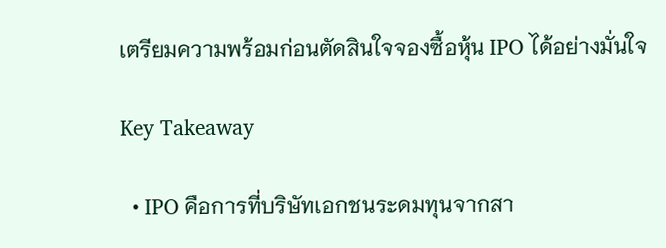เตรียมความพร้อมก่อนตัดสินใจจองซื้อหุ้น IPO ได้อย่างมั่นใจ

Key Takeaway

  • IPO คือการที่บริษัทเอกชนระดมทุนจากสา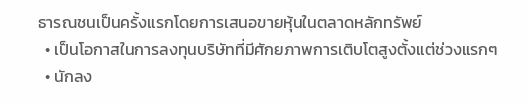ธารณชนเป็นครั้งแรกโดยการเสนอขายหุ้นในตลาดหลักทรัพย์
  • เป็นโอกาสในการลงทุนบริษัทที่มีศักยภาพการเติบโตสูงตั้งแต่ช่วงแรกๆ
  • นักลง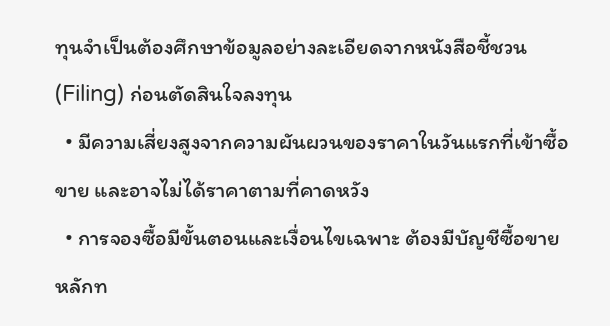ทุนจำเป็นต้องศึกษาข้อมูลอย่างละเอียดจากหนังสือชี้ชวน (Filing) ก่อนตัดสินใจลงทุน
  • มีความเสี่ยงสูงจากความผันผวนของราคาในวันแรกที่เข้าซื้อขาย และอาจไม่ได้ราคาตามที่คาดหวัง
  • การจองซื้อมีขั้นตอนและเงื่อนไขเฉพาะ ต้องมีบัญชีซื้อขายหลักท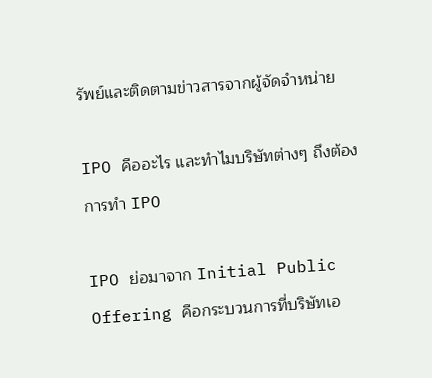รัพย์และติดตามข่าวสารจากผู้จัดจำหน่าย

IPO คืออะไร และทำไมบริษัทต่างๆ ถึงต้องการทำ IPO

IPO ย่อมาจาก Initial Public Offering คือกระบวนการที่บริษัทเอ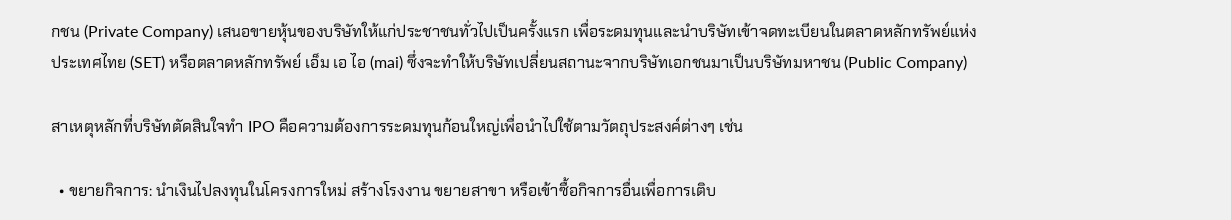กชน (Private Company) เสนอขายหุ้นของบริษัทให้แก่ประชาชนทั่วไปเป็นครั้งแรก เพื่อระดมทุนและนำบริษัทเข้าจดทะเบียนในตลาดหลักทรัพย์แห่งประเทศไทย (SET) หรือตลาดหลักทรัพย์ เอ็ม เอ ไอ (mai) ซึ่งจะทำให้บริษัทเปลี่ยนสถานะจากบริษัทเอกชนมาเป็นบริษัทมหาชน (Public Company)

สาเหตุหลักที่บริษัทตัดสินใจทำ IPO คือความต้องการระดมทุนก้อนใหญ่เพื่อนำไปใช้ตามวัตถุประสงค์ต่างๆ เช่น

  • ขยายกิจการ: นำเงินไปลงทุนในโครงการใหม่ สร้างโรงงาน ขยายสาขา หรือเข้าซื้อกิจการอื่นเพื่อการเติบ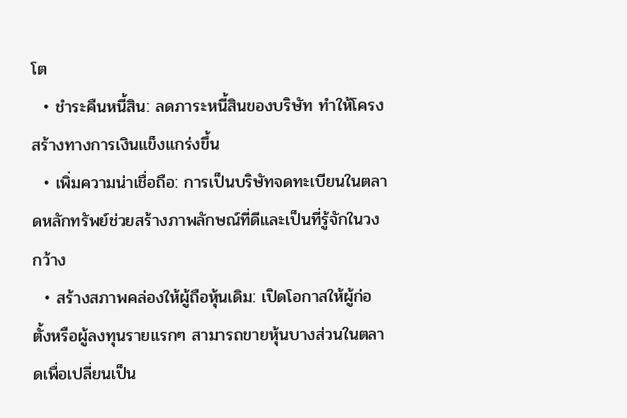โต
  • ชำระคืนหนี้สิน: ลดภาระหนี้สินของบริษัท ทำให้โครงสร้างทางการเงินแข็งแกร่งขึ้น
  • เพิ่มความน่าเชื่อถือ: การเป็นบริษัทจดทะเบียนในตลาดหลักทรัพย์ช่วยสร้างภาพลักษณ์ที่ดีและเป็นที่รู้จักในวงกว้าง
  • สร้างสภาพคล่องให้ผู้ถือหุ้นเดิม: เปิดโอกาสให้ผู้ก่อตั้งหรือผู้ลงทุนรายแรกๆ สามารถขายหุ้นบางส่วนในตลาดเพื่อเปลี่ยนเป็น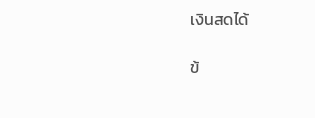เงินสดได้

ข้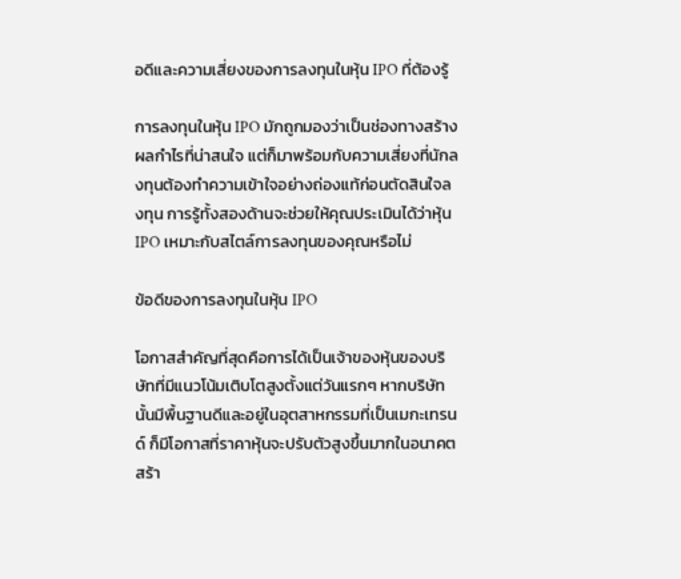อดีและความเสี่ยงของการลงทุนในหุ้น IPO ที่ต้องรู้

การลงทุนในหุ้น IPO มักถูกมองว่าเป็นช่องทางสร้างผลกำไรที่น่าสนใจ แต่ก็มาพร้อมกับความเสี่ยงที่นักลงทุนต้องทำความเข้าใจอย่างถ่องแท้ก่อนตัดสินใจลงทุน การรู้ทั้งสองด้านจะช่วยให้คุณประเมินได้ว่าหุ้น IPO เหมาะกับสไตล์การลงทุนของคุณหรือไม่

ข้อดีของการลงทุนในหุ้น IPO

โอกาสสำคัญที่สุดคือการได้เป็นเจ้าของหุ้นของบริษัทที่มีแนวโน้มเติบโตสูงตั้งแต่วันแรกๆ หากบริษัทนั้นมีพื้นฐานดีและอยู่ในอุตสาหกรรมที่เป็นเมกะเทรนด์ ก็มีโอกาสที่ราคาหุ้นจะปรับตัวสูงขึ้นมากในอนาคต สร้า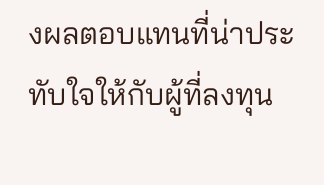งผลตอบแทนที่น่าประทับใจให้กับผู้ที่ลงทุน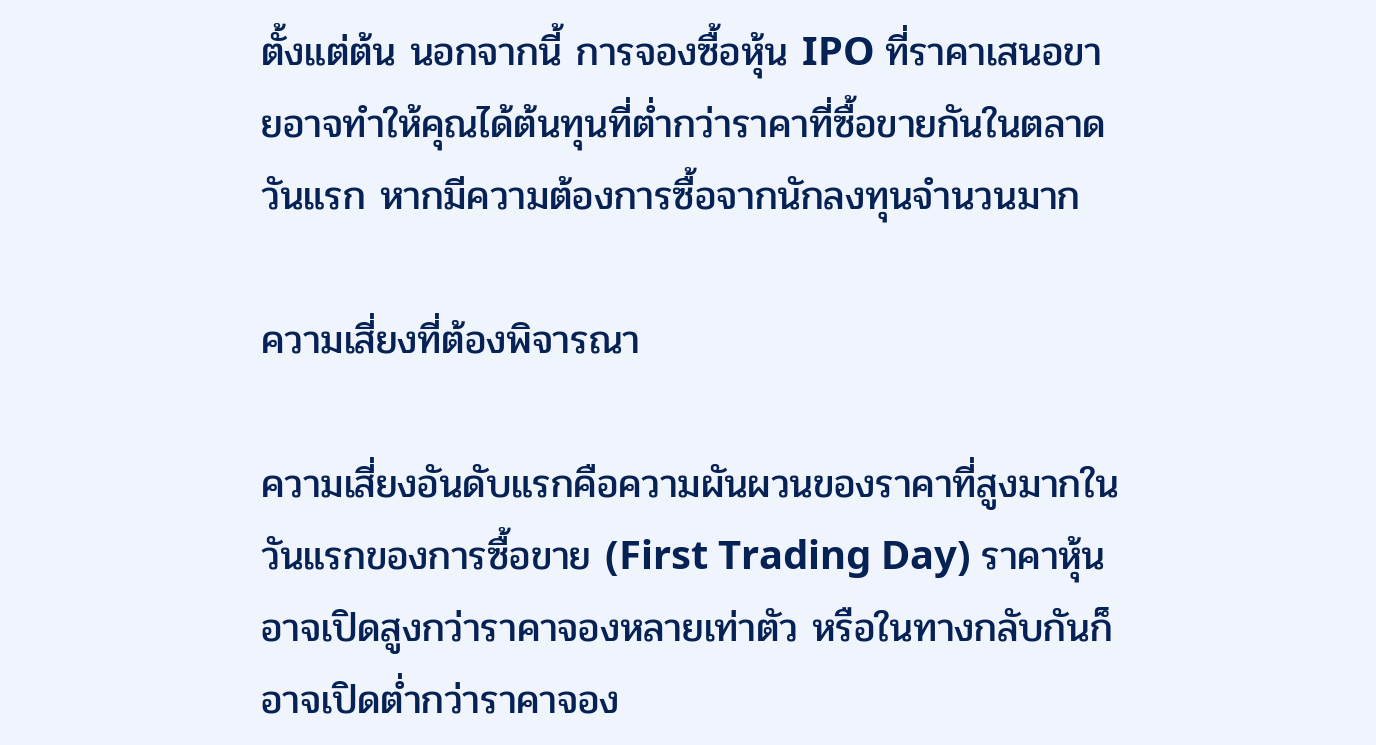ตั้งแต่ต้น นอกจากนี้ การจองซื้อหุ้น IPO ที่ราคาเสนอขายอาจทำให้คุณได้ต้นทุนที่ต่ำกว่าราคาที่ซื้อขายกันในตลาดวันแรก หากมีความต้องการซื้อจากนักลงทุนจำนวนมาก

ความเสี่ยงที่ต้องพิจารณา

ความเสี่ยงอันดับแรกคือความผันผวนของราคาที่สูงมากในวันแรกของการซื้อขาย (First Trading Day) ราคาหุ้นอาจเปิดสูงกว่าราคาจองหลายเท่าตัว หรือในทางกลับกันก็อาจเปิดต่ำกว่าราคาจอง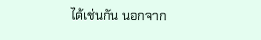ได้เช่นกัน นอกจาก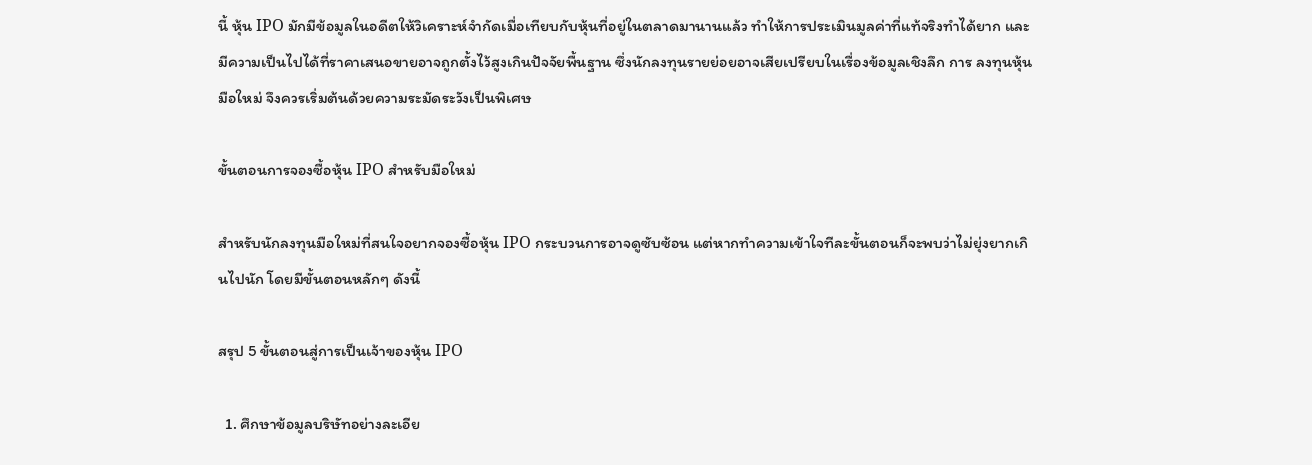นี้ หุ้น IPO มักมีข้อมูลในอดีตให้วิเคราะห์จำกัดเมื่อเทียบกับหุ้นที่อยู่ในตลาดมานานแล้ว ทำให้การประเมินมูลค่าที่แท้จริงทำได้ยาก และมีความเป็นไปได้ที่ราคาเสนอขายอาจถูกตั้งไว้สูงเกินปัจจัยพื้นฐาน ซึ่งนักลงทุนรายย่อยอาจเสียเปรียบในเรื่องข้อมูลเชิงลึก การ ลงทุนหุ้นมือใหม่ จึงควรเริ่มต้นด้วยความระมัดระวังเป็นพิเศษ

ขั้นตอนการจองซื้อหุ้น IPO สำหรับมือใหม่

สำหรับนักลงทุนมือใหม่ที่สนใจอยากจองซื้อหุ้น IPO กระบวนการอาจดูซับซ้อน แต่หากทำความเข้าใจทีละขั้นตอนก็จะพบว่าไม่ยุ่งยากเกินไปนัก โดยมีขั้นตอนหลักๆ ดังนี้

สรุป 5 ขั้นตอนสู่การเป็นเจ้าของหุ้น IPO

  1. ศึกษาข้อมูลบริษัทอย่างละเอีย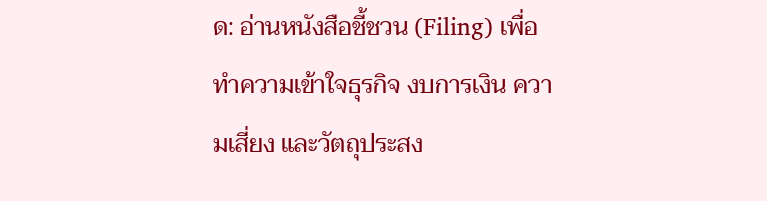ด: อ่านหนังสือชี้ชวน (Filing) เพื่อทำความเข้าใจธุรกิจ งบการเงิน ความเสี่ยง และวัตถุประสง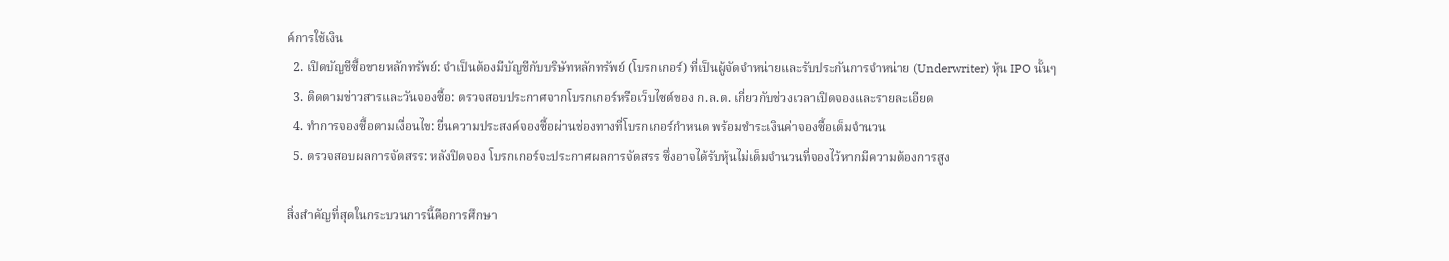ค์การใช้เงิน
  2. เปิดบัญชีซื้อขายหลักทรัพย์: จำเป็นต้องมีบัญชีกับบริษัทหลักทรัพย์ (โบรกเกอร์) ที่เป็นผู้จัดจำหน่ายและรับประกันการจำหน่าย (Underwriter) หุ้น IPO นั้นๆ
  3. ติดตามข่าวสารและวันจองซื้อ: ตรวจสอบประกาศจากโบรกเกอร์หรือเว็บไซต์ของ ก.ล.ต. เกี่ยวกับช่วงเวลาเปิดจองและรายละเอียด
  4. ทำการจองซื้อตามเงื่อนไข: ยื่นความประสงค์จองซื้อผ่านช่องทางที่โบรกเกอร์กำหนด พร้อมชำระเงินค่าจองซื้อเต็มจำนวน
  5. ตรวจสอบผลการจัดสรร: หลังปิดจอง โบรกเกอร์จะประกาศผลการจัดสรร ซึ่งอาจได้รับหุ้นไม่เต็มจำนวนที่จองไว้หากมีความต้องการสูง

สิ่งสำคัญที่สุดในกระบวนการนี้คือการศึกษา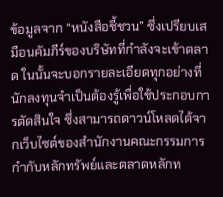ข้อมูลจาก “หนังสือชี้ชวน” ซึ่งเปรียบเสมือนคัมภีร์ของบริษัทที่กำลังจะเข้าตลาด ในนั้นจะบอกรายละเอียดทุกอย่างที่นักลงทุนจำเป็นต้องรู้เพื่อใช้ประกอบการตัดสินใจ ซึ่งสามารถดาวน์โหลดได้จากเว็บไซต์ของสำนักงานคณะกรรมการกำกับหลักทรัพย์และตลาดหลักท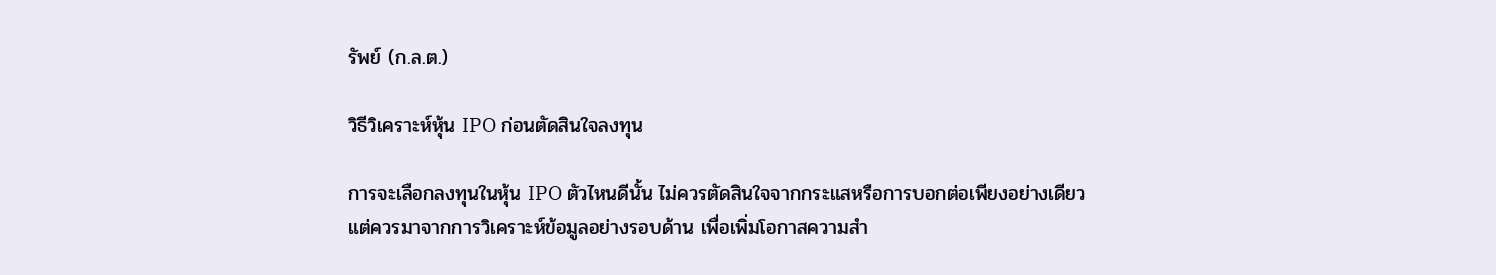รัพย์ (ก.ล.ต.)

วิธีวิเคราะห์หุ้น IPO ก่อนตัดสินใจลงทุน

การจะเลือกลงทุนในหุ้น IPO ตัวไหนดีนั้น ไม่ควรตัดสินใจจากกระแสหรือการบอกต่อเพียงอย่างเดียว แต่ควรมาจากการวิเคราะห์ข้อมูลอย่างรอบด้าน เพื่อเพิ่มโอกาสความสำ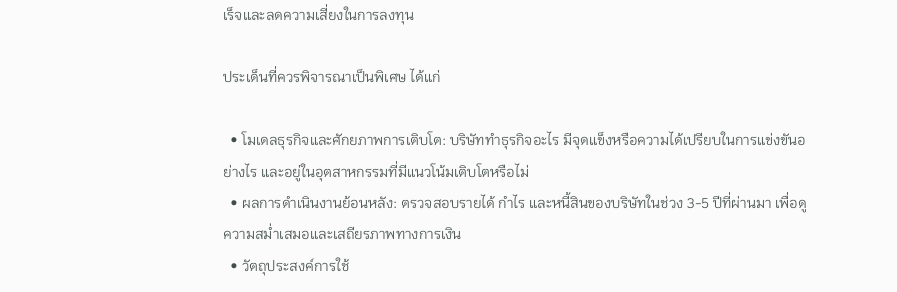เร็จและลดความเสี่ยงในการลงทุน

ประเด็นที่ควรพิจารณาเป็นพิเศษ ได้แก่

  • โมเดลธุรกิจและศักยภาพการเติบโต: บริษัททำธุรกิจอะไร มีจุดแข็งหรือความได้เปรียบในการแข่งขันอย่างไร และอยู่ในอุตสาหกรรมที่มีแนวโน้มเติบโตหรือไม่
  • ผลการดำเนินงานย้อนหลัง: ตรวจสอบรายได้ กำไร และหนี้สินของบริษัทในช่วง 3-5 ปีที่ผ่านมา เพื่อดูความสม่ำเสมอและเสถียรภาพทางการเงิน
  • วัตถุประสงค์การใช้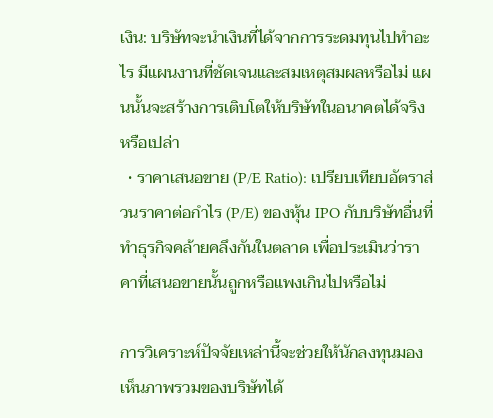เงิน: บริษัทจะนำเงินที่ได้จากการระดมทุนไปทำอะไร มีแผนงานที่ชัดเจนและสมเหตุสมผลหรือไม่ แผนนั้นจะสร้างการเติบโตให้บริษัทในอนาคตได้จริงหรือเปล่า
  • ราคาเสนอขาย (P/E Ratio): เปรียบเทียบอัตราส่วนราคาต่อกำไร (P/E) ของหุ้น IPO กับบริษัทอื่นที่ทำธุรกิจคล้ายคลึงกันในตลาด เพื่อประเมินว่าราคาที่เสนอขายนั้นถูกหรือแพงเกินไปหรือไม่

การวิเคราะห์ปัจจัยเหล่านี้จะช่วยให้นักลงทุนมองเห็นภาพรวมของบริษัทได้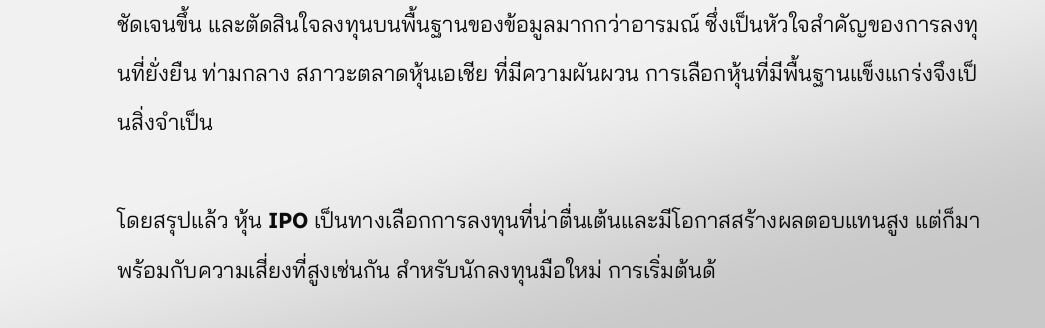ชัดเจนขึ้น และตัดสินใจลงทุนบนพื้นฐานของข้อมูลมากกว่าอารมณ์ ซึ่งเป็นหัวใจสำคัญของการลงทุนที่ยั่งยืน ท่ามกลาง สภาวะตลาดหุ้นเอเชีย ที่มีความผันผวน การเลือกหุ้นที่มีพื้นฐานแข็งแกร่งจึงเป็นสิ่งจำเป็น

โดยสรุปแล้ว หุ้น IPO เป็นทางเลือกการลงทุนที่น่าตื่นเต้นและมีโอกาสสร้างผลตอบแทนสูง แต่ก็มาพร้อมกับความเสี่ยงที่สูงเช่นกัน สำหรับนักลงทุนมือใหม่ การเริ่มต้นด้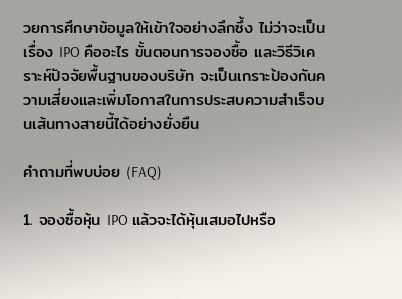วยการศึกษาข้อมูลให้เข้าใจอย่างลึกซึ้ง ไม่ว่าจะเป็นเรื่อง IPO คืออะไร ขั้นตอนการจองซื้อ และวิธีวิเคราะห์ปัจจัยพื้นฐานของบริษัท จะเป็นเกราะป้องกันความเสี่ยงและเพิ่มโอกาสในการประสบความสำเร็จบนเส้นทางสายนี้ได้อย่างยั่งยืน

คำถามที่พบบ่อย (FAQ)

1. จองซื้อหุ้น IPO แล้วจะได้หุ้นเสมอไปหรือ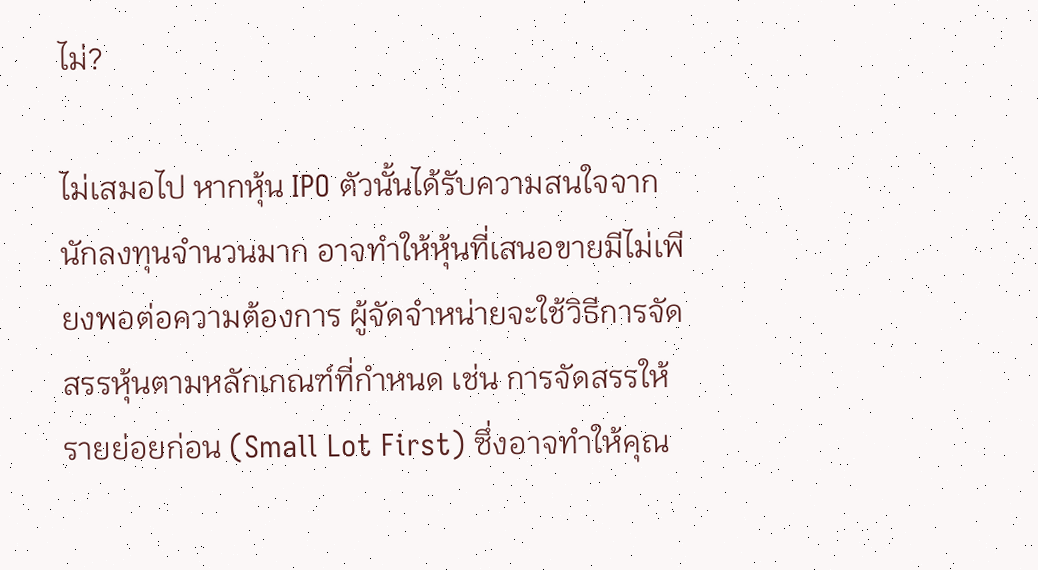ไม่?

ไม่เสมอไป หากหุ้น IPO ตัวนั้นได้รับความสนใจจากนักลงทุนจำนวนมาก อาจทำให้หุ้นที่เสนอขายมีไม่เพียงพอต่อความต้องการ ผู้จัดจำหน่ายจะใช้วิธีการจัดสรรหุ้นตามหลักเกณฑ์ที่กำหนด เช่น การจัดสรรให้รายย่อยก่อน (Small Lot First) ซึ่งอาจทำให้คุณ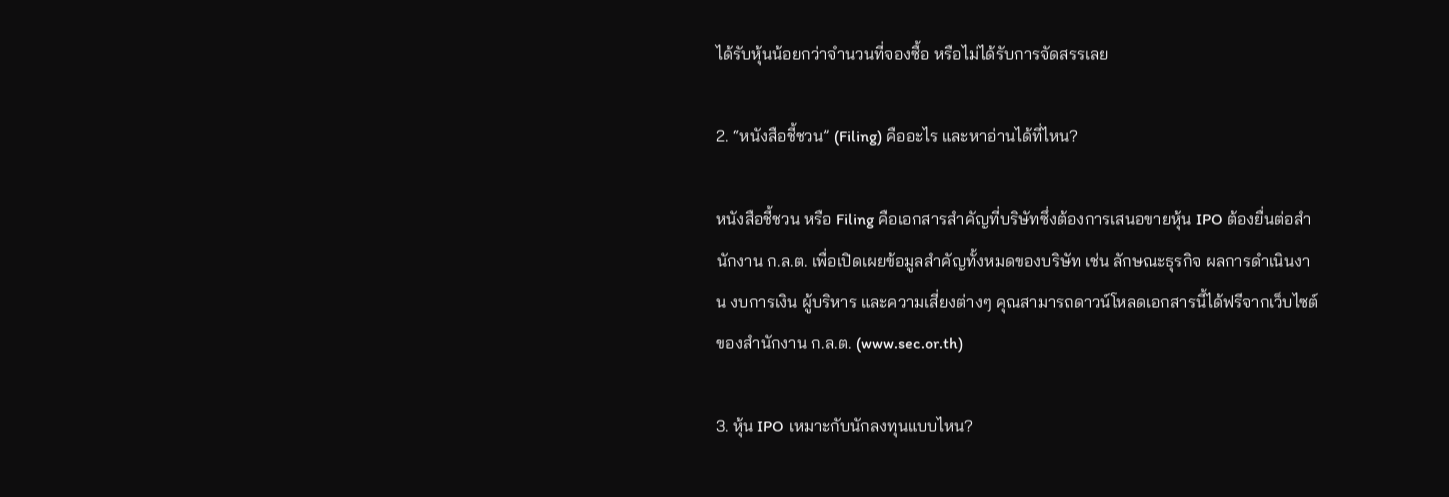ได้รับหุ้นน้อยกว่าจำนวนที่จองซื้อ หรือไม่ได้รับการจัดสรรเลย

2. “หนังสือชี้ชวน” (Filing) คืออะไร และหาอ่านได้ที่ไหน?

หนังสือชี้ชวน หรือ Filing คือเอกสารสำคัญที่บริษัทซึ่งต้องการเสนอขายหุ้น IPO ต้องยื่นต่อสำนักงาน ก.ล.ต. เพื่อเปิดเผยข้อมูลสำคัญทั้งหมดของบริษัท เช่น ลักษณะธุรกิจ ผลการดำเนินงาน งบการเงิน ผู้บริหาร และความเสี่ยงต่างๆ คุณสามารถดาวน์โหลดเอกสารนี้ได้ฟรีจากเว็บไซต์ของสำนักงาน ก.ล.ต. (www.sec.or.th)

3. หุ้น IPO เหมาะกับนักลงทุนแบบไหน?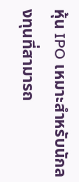หุ้น IPO เหมาะสำหรับนักลงทุนที่สามารถ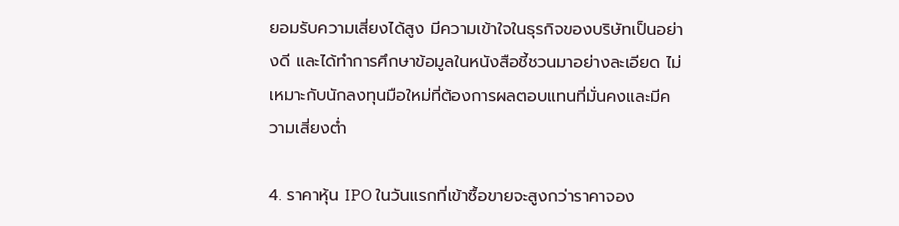ยอมรับความเสี่ยงได้สูง มีความเข้าใจในธุรกิจของบริษัทเป็นอย่างดี และได้ทำการศึกษาข้อมูลในหนังสือชี้ชวนมาอย่างละเอียด ไม่เหมาะกับนักลงทุนมือใหม่ที่ต้องการผลตอบแทนที่มั่นคงและมีความเสี่ยงต่ำ

4. ราคาหุ้น IPO ในวันแรกที่เข้าซื้อขายจะสูงกว่าราคาจอง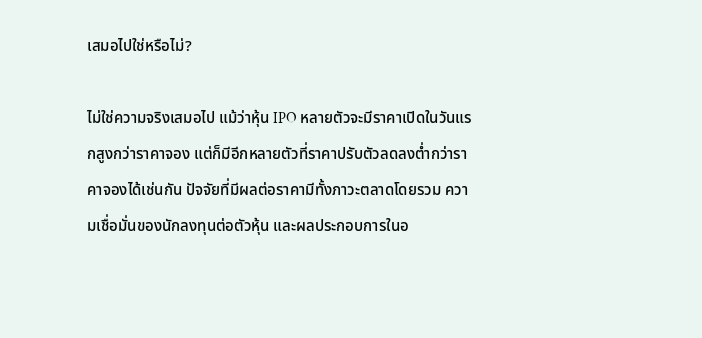เสมอไปใช่หรือไม่?

ไม่ใช่ความจริงเสมอไป แม้ว่าหุ้น IPO หลายตัวจะมีราคาเปิดในวันแรกสูงกว่าราคาจอง แต่ก็มีอีกหลายตัวที่ราคาปรับตัวลดลงต่ำกว่าราคาจองได้เช่นกัน ปัจจัยที่มีผลต่อราคามีทั้งภาวะตลาดโดยรวม ความเชื่อมั่นของนักลงทุนต่อตัวหุ้น และผลประกอบการในอ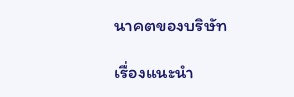นาคตของบริษัท

เรื่องแนะนำ